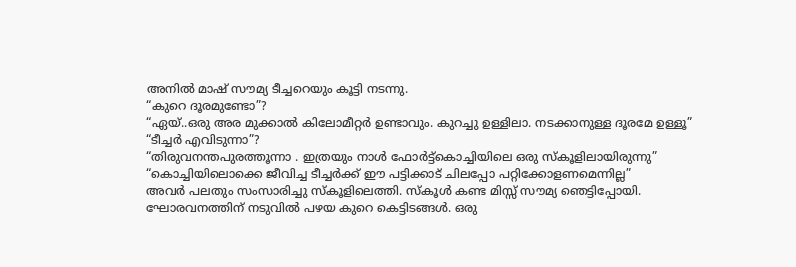അനിൽ മാഷ് സൗമ്യ ടീച്ചറെയും കൂട്ടി നടന്നു.
“കുറെ ദൂരമുണ്ടോ”?
“ഏയ്..ഒരു അര മുക്കാൽ കിലോമീറ്റർ ഉണ്ടാവും. കുറച്ചു ഉള്ളിലാ. നടക്കാനുള്ള ദൂരമേ ഉള്ളൂ”
“ടീച്ചർ എവിടുന്നാ”?
“തിരുവനന്തപുരത്തൂന്നാ . ഇത്രയും നാൾ ഫോർട്ട്കൊച്ചിയിലെ ഒരു സ്കൂളിലായിരുന്നു”
“കൊച്ചിയിലൊക്കെ ജീവിച്ച ടീച്ചർക്ക് ഈ പട്ടിക്കാട് ചിലപ്പോ പറ്റിക്കോളണമെന്നില്ല”
അവർ പലതും സംസാരിച്ചു സ്കൂളിലെത്തി. സ്കൂൾ കണ്ട മിസ്സ് സൗമ്യ ഞെട്ടിപ്പോയി.
ഘോരവനത്തിന് നടുവിൽ പഴയ കുറെ കെട്ടിടങ്ങൾ. ഒരു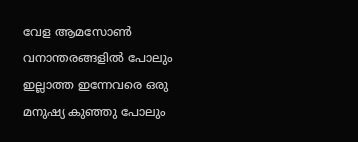വേള ആമസോൺ വനാന്തരങ്ങളിൽ പോലും ഇല്ലാത്ത ഇന്നേവരെ ഒരു മനുഷ്യ കുഞ്ഞു പോലും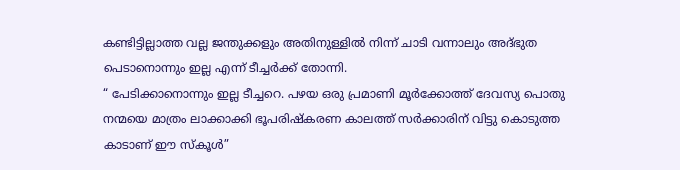കണ്ടിട്ടില്ലാത്ത വല്ല ജന്തുക്കളും അതിനുള്ളിൽ നിന്ന് ചാടി വന്നാലും അദ്ഭുത പെടാനൊന്നും ഇല്ല എന്ന് ടീച്ചർക്ക് തോന്നി.
“ പേടിക്കാനൊന്നും ഇല്ല ടീച്ചറെ. പഴയ ഒരു പ്രമാണി മൂർക്കോത്ത് ദേവസ്യ പൊതു നന്മയെ മാത്രം ലാക്കാക്കി ഭൂപരിഷ്കരണ കാലത്ത് സർക്കാരിന് വിട്ടു കൊടുത്ത കാടാണ് ഈ സ്കൂൾ”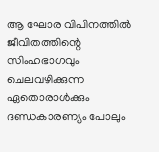ആ ഘോര വിപിനത്തിൽ ജീവിതത്തിന്റെ സിംഹഭാഗവും ചെലവഴിക്കുന്ന ഏതൊരാൾക്കും ദണ്ഡകാരണ്യം പോലും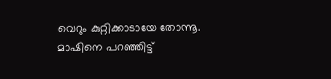വെറും കുറ്റിക്കാടായേ തോന്നൂ. മാഷിനെ പറഞ്ഞിട്ട്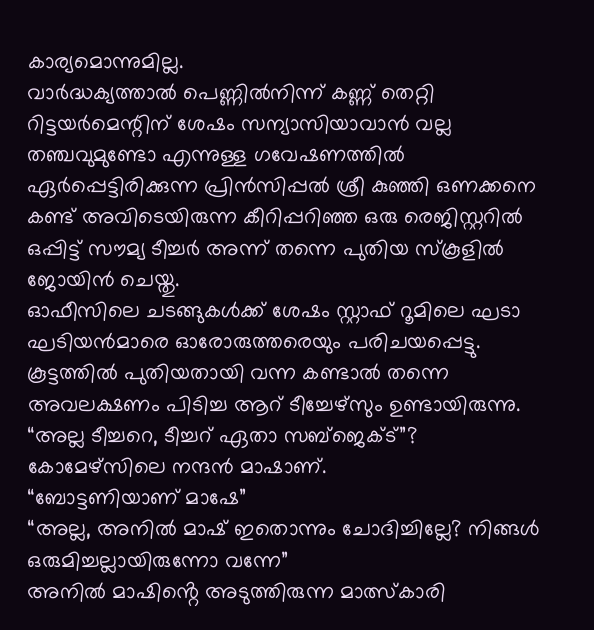കാര്യമൊന്നുമില്ല.
വാർദ്ധക്യത്താൽ പെണ്ണിൽനിന്ന് കണ്ണ് തെറ്റി റിട്ടയർമെന്റിന് ശേഷം സന്യാസിയാവാൻ വല്ല തഞ്ചവുമുണ്ടോ എന്നുള്ള ഗവേഷണത്തിൽ ഏർപ്പെട്ടിരിക്കുന്ന പ്രിൻസിപ്പൽ ശ്രീ കുഞ്ഞി ഒണക്കനെ കണ്ട് അവിടെയിരുന്ന കീറിപ്പറിഞ്ഞ ഒരു രെജിസ്റ്ററിൽ ഒപ്പിട്ട് സൗമ്യ ടീച്ചർ അന്ന് തന്നെ പുതിയ സ്കൂളിൽ ജോയിൻ ചെയ്തു.
ഓഫീസിലെ ചടങ്ങുകൾക്ക് ശേഷം സ്റ്റാഫ് റൂമിലെ ഘടാ ഘടിയൻമാരെ ഓരോരുത്തരെയും പരിചയപ്പെട്ടു. കൂട്ടത്തിൽ പുതിയതായി വന്ന കണ്ടാൽ തന്നെ അവലക്ഷണം പിടിച്ച ആറ് ടീച്ചേഴ്സും ഉണ്ടായിരുന്നു.
“അല്ല ടീച്ചറെ, ടീച്ചറ് ഏതാ സബ്ജെക്ട്”?
കോമേഴ്സിലെ നന്ദൻ മാഷാണ്.
“ബോട്ടണിയാണ് മാഷേ”
“അല്ല, അനിൽ മാഷ് ഇതൊന്നും ചോദിച്ചില്ലേ? നിങ്ങൾ ഒരുമിച്ചല്ലായിരുന്നോ വന്നേ”
അനിൽ മാഷിൻ്റെ അടുത്തിരുന്ന മാത്സ്കാരി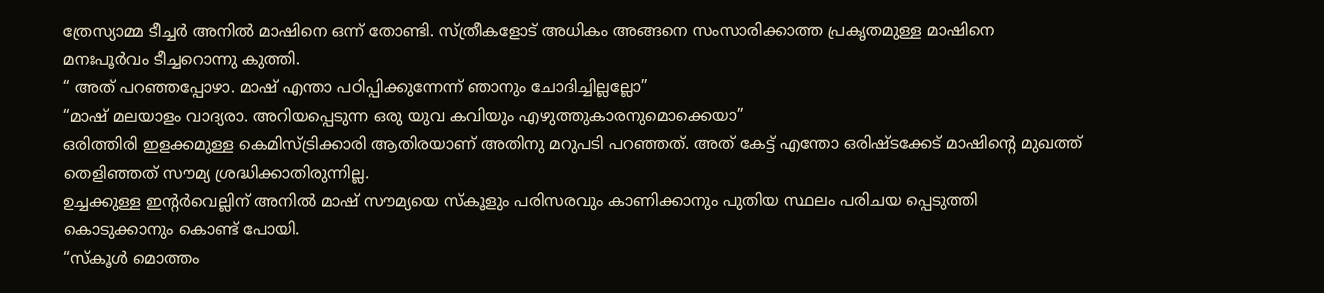ത്രേസ്യാമ്മ ടീച്ചർ അനിൽ മാഷിനെ ഒന്ന് തോണ്ടി. സ്ത്രീകളോട് അധികം അങ്ങനെ സംസാരിക്കാത്ത പ്രകൃതമുള്ള മാഷിനെ മനഃപൂർവം ടീച്ചറൊന്നു കുത്തി.
“ അത് പറഞ്ഞപ്പോഴാ. മാഷ് എന്താ പഠിപ്പിക്കുന്നേന്ന് ഞാനും ചോദിച്ചില്ലല്ലോ”
“മാഷ് മലയാളം വാദ്യരാ. അറിയപ്പെടുന്ന ഒരു യുവ കവിയും എഴുത്തുകാരനുമൊക്കെയാ”
ഒരിത്തിരി ഇളക്കമുള്ള കെമിസ്ട്രിക്കാരി ആതിരയാണ് അതിനു മറുപടി പറഞ്ഞത്. അത് കേട്ട് എന്തോ ഒരിഷ്ടക്കേട് മാഷിന്റെ മുഖത്ത് തെളിഞ്ഞത് സൗമ്യ ശ്രദ്ധിക്കാതിരുന്നില്ല.
ഉച്ചക്കുള്ള ഇന്റർവെല്ലിന് അനിൽ മാഷ് സൗമ്യയെ സ്കൂളും പരിസരവും കാണിക്കാനും പുതിയ സ്ഥലം പരിചയ പ്പെടുത്തി കൊടുക്കാനും കൊണ്ട് പോയി.
“സ്കൂൾ മൊത്തം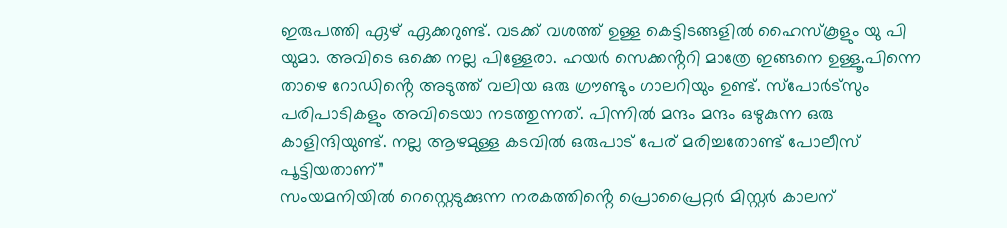ഇരുപത്തി ഏഴ് ഏക്കറുണ്ട്. വടക്ക് വശത്ത് ഉള്ള കെട്ടിടങ്ങളിൽ ഹൈസ്കൂളും യു പി യുമാ. അവിടെ ഒക്കെ നല്ല പിള്ളേരാ. ഹയർ സെക്കൻ്ററി മാത്രേ ഇങ്ങനെ ഉള്ളൂ.പിന്നെ താഴെ റോഡിൻ്റെ അടുത്ത് വലിയ ഒരു ഗ്രൗണ്ടും ഗാലറിയും ഉണ്ട്. സ്പോർട്സും പരിപാടികളും അവിടെയാ നടത്തുന്നത്. പിന്നിൽ മന്ദം മന്ദം ഒഴുകുന്ന ഒരു കാളിന്ദിയുണ്ട്. നല്ല ആഴമുള്ള കടവിൽ ഒരുപാട് പേര് മരിച്ചതോണ്ട് പോലീസ് പൂട്ടിയതാണ്”
സംയമനിയിൽ റെസ്റ്റെടുക്കുന്ന നരകത്തിൻ്റെ പ്രൊപ്രൈറ്റർ മിസ്റ്റർ കാലന്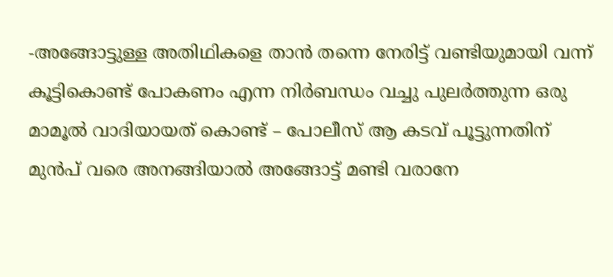-അങ്ങോട്ടുള്ള അതിഥികളെ താൻ തന്നെ നേരിട്ട് വണ്ടിയുമായി വന്ന് കൂട്ടികൊണ്ട് പോകണം എന്ന നിർബന്ധം വച്ചു പുലർത്തുന്ന ഒരു മാമൂൽ വാദിയായത് കൊണ്ട് – പോലീസ് ആ കടവ് പൂട്ടുന്നതിന് മുൻപ് വരെ അനങ്ങിയാൽ അങ്ങോട്ട് മണ്ടി വരാനേ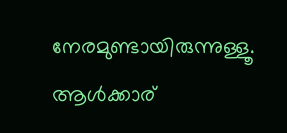നേരമുണ്ടായിരുന്നുള്ളൂ. ആൾക്കാര്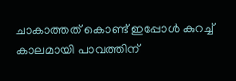ചാകാത്തത് കൊണ്ട് ഇപ്പോൾ കുറച്ച് കാലമായി പാവത്തിന്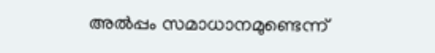അൽപ്പം സമാധാനമുണ്ടെന്ന്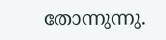തോന്നുന്നു.